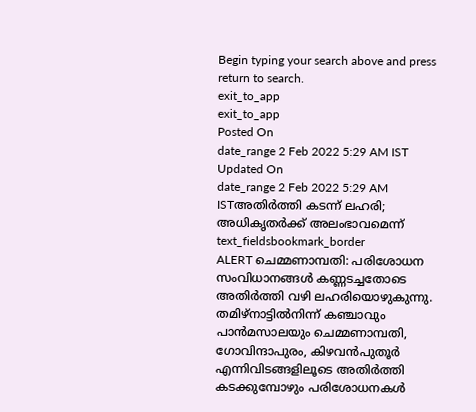Begin typing your search above and press return to search.
exit_to_app
exit_to_app
Posted On
date_range 2 Feb 2022 5:29 AM IST Updated On
date_range 2 Feb 2022 5:29 AM ISTഅതിർത്തി കടന്ന് ലഹരി; അധികൃതർക്ക് അലംഭാവമെന്ന്
text_fieldsbookmark_border
ALERT ചെമ്മണാമ്പതി: പരിശോധന സംവിധാനങ്ങൾ കണ്ണടച്ചതോടെ അതിർത്തി വഴി ലഹരിയൊഴുകുന്നു. തമിഴ്നാട്ടിൽനിന്ന് കഞ്ചാവും പാൻമസാലയും ചെമ്മണാമ്പതി, ഗോവിന്ദാപുരം, കിഴവൻപുതൂർ എന്നിവിടങ്ങളിലൂടെ അതിർത്തി കടക്കുമ്പോഴും പരിശോധനകൾ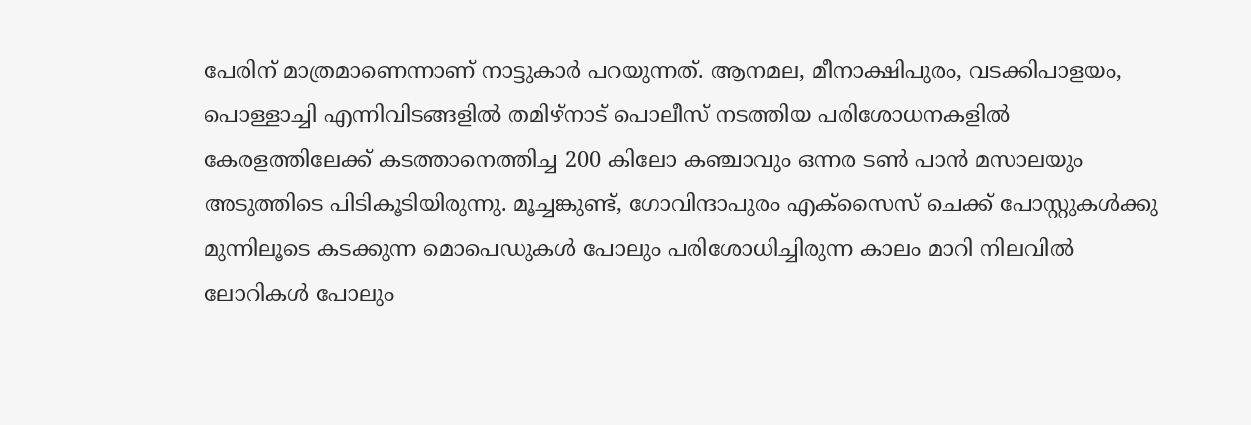പേരിന് മാത്രമാണെന്നാണ് നാട്ടുകാർ പറയുന്നത്. ആനമല, മീനാക്ഷിപുരം, വടക്കിപാളയം, പൊള്ളാച്ചി എന്നിവിടങ്ങളിൽ തമിഴ്നാട് പൊലീസ് നടത്തിയ പരിശോധനകളിൽ കേരളത്തിലേക്ക് കടത്താനെത്തിച്ച 200 കിലോ കഞ്ചാവും ഒന്നര ടൺ പാൻ മസാലയും അടുത്തിടെ പിടികൂടിയിരുന്നു. മൂച്ചങ്കുണ്ട്, ഗോവിന്ദാപുരം എക്സൈസ് ചെക്ക് പോസ്റ്റുകൾക്കു മുന്നിലൂടെ കടക്കുന്ന മൊപെഡുകൾ പോലും പരിശോധിച്ചിരുന്ന കാലം മാറി നിലവിൽ ലോറികൾ പോലും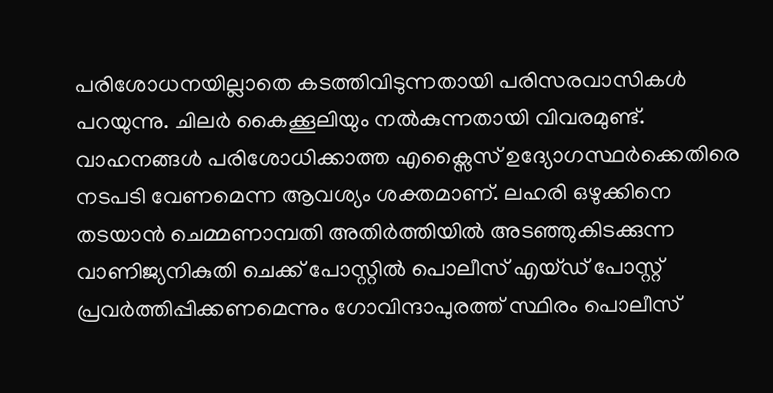പരിശോധനയില്ലാതെ കടത്തിവിടുന്നതായി പരിസരവാസികൾ പറയുന്നു. ചിലർ കൈക്കൂലിയും നൽകുന്നതായി വിവരമുണ്ട്. വാഹനങ്ങൾ പരിശോധിക്കാത്ത എക്സൈസ് ഉദ്യോഗസ്ഥർക്കെതിരെ നടപടി വേണമെന്ന ആവശ്യം ശക്തമാണ്. ലഹരി ഒഴുക്കിനെ തടയാൻ ചെമ്മണാമ്പതി അതിർത്തിയിൽ അടഞ്ഞുകിടക്കുന്ന വാണിജ്യനികുതി ചെക്ക് പോസ്റ്റിൽ പൊലീസ് എയ്ഡ് പോസ്റ്റ് പ്രവർത്തിപ്പിക്കണമെന്നും ഗോവിന്ദാപുരത്ത് സ്ഥിരം പൊലീസ്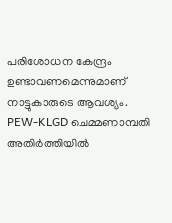പരിശോധന കേന്ദ്രം ഉണ്ടാവണമെന്നുമാണ് നാട്ടുകാരുടെ ആവശ്യം. PEW-KLGD ചെമ്മണാമ്പതി അതിർത്തിയിൽ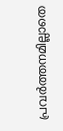പ്രവർത്തനമില്ലാതെ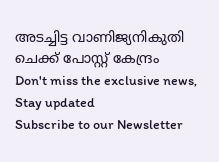അടച്ചിട്ട വാണിജ്യനികുതി ചെക്ക് പോസ്റ്റ് കേന്ദ്രം
Don't miss the exclusive news, Stay updated
Subscribe to our Newsletter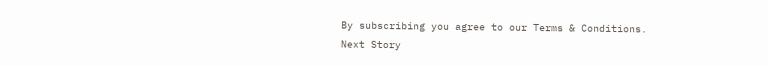By subscribing you agree to our Terms & Conditions.
Next Story